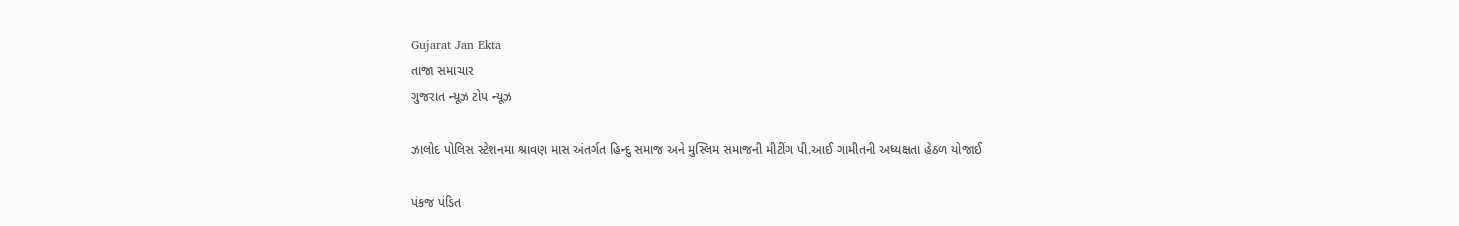Gujarat Jan Ekta
તાજા સમાચાર
ગુજરાત ન્યૂઝ ટોપ ન્યૂઝ

ઝાલોદ પોલિસ સ્ટેશનમા શ્રાવણ માસ અંતર્ગત હિન્દુ સમાજ અને મુસ્લિમ સમાજની મીટીંગ પી.આઈ ગામીતની અધ્યક્ષતા હેઠળ યોજાઈ

પંકજ પંડિત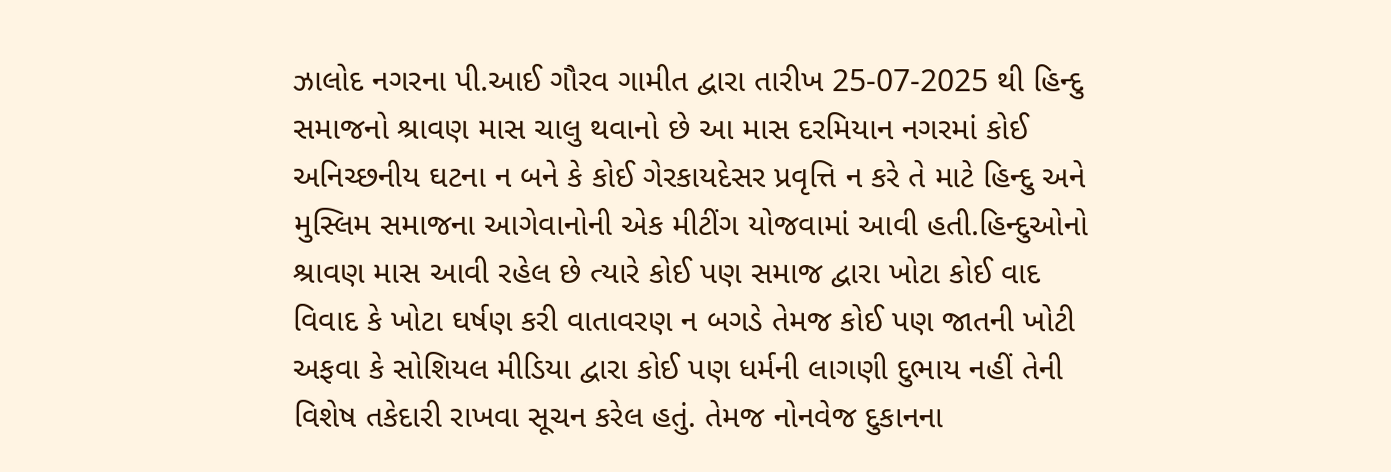ઝાલોદ નગરના પી.આઈ ગૌરવ ગામીત દ્વારા તારીખ 25-07-2025 થી હિન્દુ સમાજનો શ્રાવણ માસ ચાલુ થવાનો છે આ માસ દરમિયાન નગરમાં કોઈ અનિચ્છનીય ઘટના ન બને કે કોઈ ગેરકાયદેસર પ્રવૃત્તિ ન કરે તે માટે હિન્દુ અને મુસ્લિમ સમાજના આગેવાનોની એક મીટીંગ યોજવામાં આવી હતી.હિન્દુઓનો શ્રાવણ માસ આવી રહેલ છે ત્યારે કોઈ પણ સમાજ દ્વારા ખોટા કોઈ વાદ વિવાદ કે ખોટા ઘર્ષણ કરી વાતાવરણ ન બગડે તેમજ કોઈ પણ જાતની ખોટી અફવા કે સોશિયલ મીડિયા દ્વારા કોઈ પણ ધર્મની લાગણી દુભાય નહીં તેની વિશેષ તકેદારી રાખવા સૂચન કરેલ હતું. તેમજ નોનવેજ દુકાનના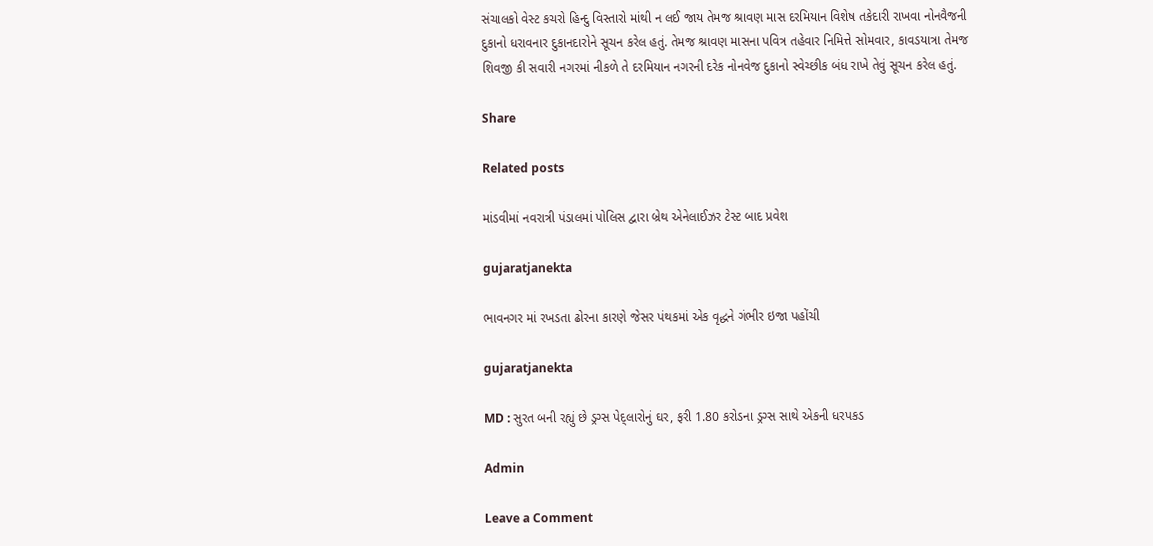સંચાલકો વેસ્ટ કચરો હિન્દુ વિસ્તારો માંથી ન લઈ જાય તેમજ શ્રાવણ માસ દરમિયાન વિશેષ તકેદારી રાખવા નોનવૈજની દુકાનો ધરાવનાર દુકાનદારોને સૂચન કરેલ હતું. તેમજ શ્રાવણ માસના પવિત્ર તહેવાર નિમિત્તે સોમવાર, કાવડયાત્રા તેમજ શિવજી કી સવારી નગરમાં નીકળે તે દરમિયાન નગરની દરેક નોનવેજ દુકાનો સ્વેચ્છીક બંધ રાખે તેવું સૂચન કરેલ હતું.

Share

Related posts

માંડવીમાં નવરાત્રી પંડાલમાં પોલિસ દ્વારા બ્રેથ એનેલાઈઝર ટેસ્ટ બાદ પ્રવેશ

gujaratjanekta

ભાવનગર માં રખડતા ઢોરના કારણે જેસર પંથકમાં એક વૃદ્ધને ગંભીર ઇજા પહોંચી

gujaratjanekta

MD : સુરત બની રહ્યું છે ડ્રગ્સ પેદ્લારોનું ઘર, ફરી 1.80 કરોડના ડ્રગ્સ સાથે એકની ધરપકડ

Admin

Leave a Comment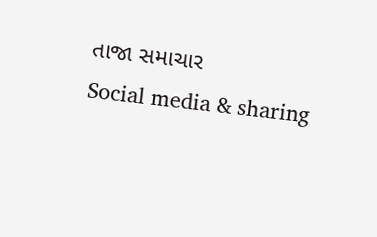તાજા સમાચાર
Social media & sharing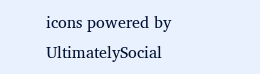icons powered by UltimatelySocial